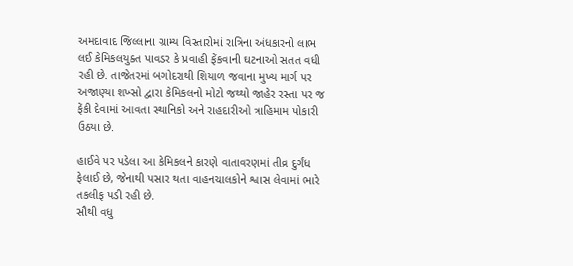અમદાવાદ જિલ્લાના ગ્રામ્ય વિસ્તારોમાં રાત્રિના અંધકારનો લાભ લઈ કેમિકલયુક્ત પાવડર કે પ્રવાહી ફેંકવાની ઘટનાઓ સતત વધી રહી છે. તાજેતરમાં બગોદરાથી શિયાળ જવાના મુખ્ય માર્ગ પર અજાણ્યા શખ્સો દ્વારા કેમિકલનો મોટો જથ્થો જાહેર રસ્તા પર જ ફેંકી દેવામાં આવતા સ્થાનિકો અને રાહદારીઓ ત્રાહિમામ પોકારી ઉઠયા છે.

હાઈવે પર પડેલા આ કેમિકલને કારણે વાતાવરણમાં તીવ્ર દુર્ગંધ ફેલાઈ છે, જેનાથી પસાર થતા વાહનચાલકોને શ્વાસ લેવામાં ભારે તકલીફ પડી રહી છે.
સૌથી વધુ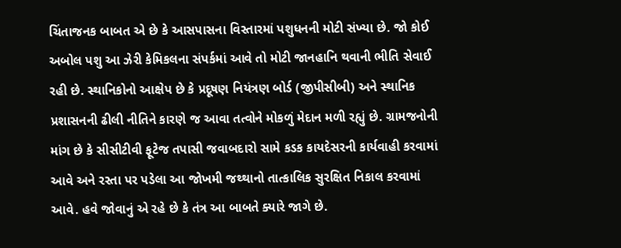ચિંતાજનક બાબત એ છે કે આસપાસના વિસ્તારમાં પશુધનની મોટી સંખ્યા છે. જો કોઈ અબોલ પશુ આ ઝેરી કેમિકલના સંપર્કમાં આવે તો મોટી જાનહાનિ થવાની ભીતિ સેવાઈ રહી છે. સ્થાનિકોનો આક્ષેપ છે કે પ્રદૂષણ નિયંત્રણ બોર્ડ (જીપીસીબી) અને સ્થાનિક પ્રશાસનની ઢીલી નીતિને કારણે જ આવા તત્વોને મોકળું મેદાન મળી રહ્યું છે. ગ્રામજનોની માંગ છે કે સીસીટીવી ફૂટેજ તપાસી જવાબદારો સામે કડક કાયદેસરની કાર્યવાહી કરવામાં આવે અને રસ્તા પર પડેલા આ જોખમી જથ્થાનો તાત્કાલિક સુરક્ષિત નિકાલ કરવામાં આવે. હવે જોવાનું એ રહે છે કે તંત્ર આ બાબતે ક્યારે જાગે છે.